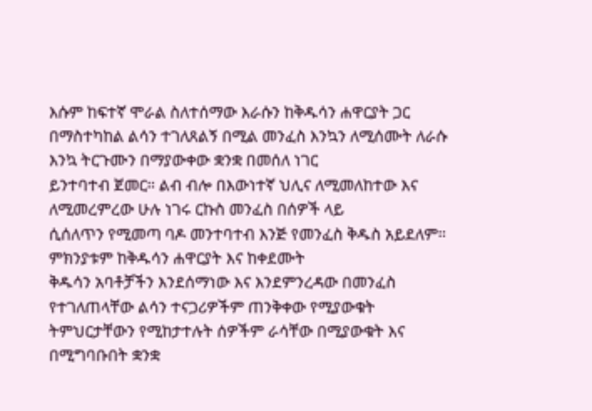እሱም ከፍተኛ ሞራል ስለተሰማው እራሱን ከቅዱሳን ሐዋርያት ጋር
በማስተካከል ልሳን ተገለጸልኝ በሚል መንፈስ እንኳን ለሚሰሙት ለራሱ እንኳ ትርጉሙን በማያውቀው ቋንቋ በመሰለ ነገር
ይንተባተብ ጀመር። ልብ ብሎ በእውነተኛ ህሊና ለሚመለከተው እና ለሚመረምረው ሁሉ ነገሩ ርኩስ መንፈስ በሰዎች ላይ
ሲሰለጥን የሚመጣ ባዶ መንተባተብ እንጅ የመንፈስ ቅዱስ አይደለም። ምክንያቱም ከቅዱሳን ሐዋርያት እና ከቀደሙት
ቅዱሳን አባቶቻችን እንደሰማነው እና እንደምንረዳው በመንፈስ የተገለጠላቸው ልሳን ተናጋሪዎችም ጠንቅቀው የሚያውቁት
ትምህርታቸውን የሚከታተሉት ሰዎችም ራሳቸው በሚያውቁት እና በሚግባቡበት ቋንቋ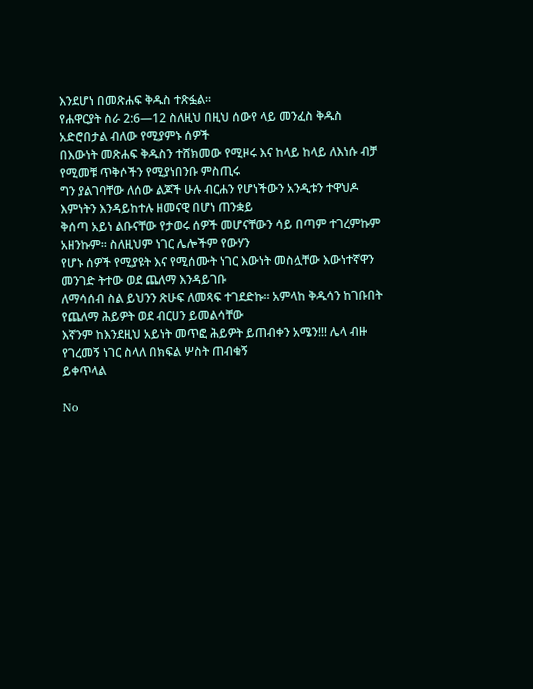እንደሆነ በመጽሐፍ ቅዱስ ተጽፏል።
የሐዋርያት ስራ 2:6—12 ስለዚህ በዚህ ሰውየ ላይ መንፈስ ቅዱስ አድሮበታል ብለው የሚያምኑ ሰዎች
በእውነት መጽሐፍ ቅዱስን ተሸክመው የሚዞሩ እና ከላይ ከላይ ለእነሱ ብቻ የሚመቹ ጥቅሶችን የሚያነበንቡ ምስጢሩ
ግን ያልገባቸው ለሰው ልጆች ሁሉ ብርሐን የሆነችውን አንዲቱን ተዋህዶ እምነትን እንዳይከተሉ ዘመናዊ በሆነ ጠንቋይ
ቅሰጣ አይነ ልቡናቸው የታወሩ ሰዎች መሆናቸውን ሳይ በጣም ተገረምኩም አዘንኩም። ስለዚህም ነገር ሌሎችም የውሃን
የሆኑ ሰዎች የሚያዩት እና የሚሰሙት ነገር እውነት መስሏቸው እውነተኛዋን መንገድ ትተው ወደ ጨለማ እንዳይገቡ
ለማሳሰብ ስል ይህንን ጽሁፍ ለመጻፍ ተገደድኩ። አምላከ ቅዱሳን ከገቡበት የጨለማ ሕይዎት ወደ ብርሀን ይመልሳቸው
እኛንም ከእንደዚህ አይነት መጥፎ ሕይዎት ይጠብቀን አሜን!!! ሌላ ብዙ የገረመኝ ነገር ስላለ በክፍል ሦስት ጠብቁኝ
ይቀጥላል

No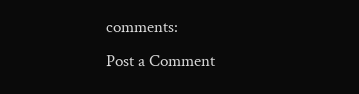comments:
Post a Comment